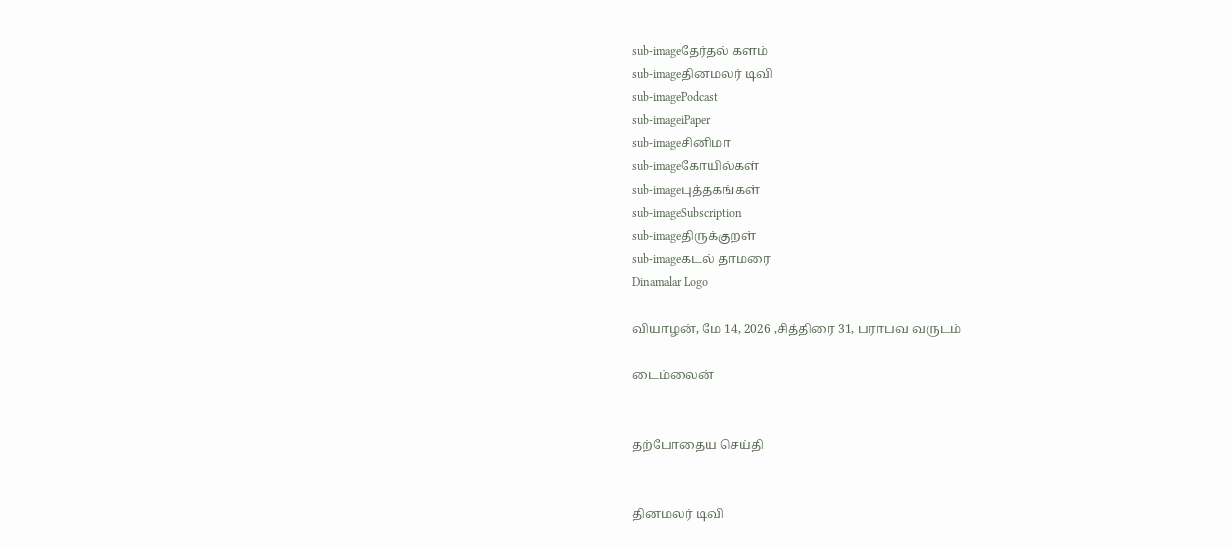sub-imageதேர்தல் களம்
sub-imageதினமலர் டிவி
sub-imagePodcast
sub-imageiPaper
sub-imageசினிமா
sub-imageகோயில்கள்
sub-imageபுத்தகங்கள்
sub-imageSubscription
sub-imageதிருக்குறள்
sub-imageகடல் தாமரை
Dinamalar Logo

வியாழன், மே 14, 2026 ,சித்திரை 31, பராபவ வருடம்

டைம்லைன்


தற்போதைய செய்தி


தினமலர் டிவி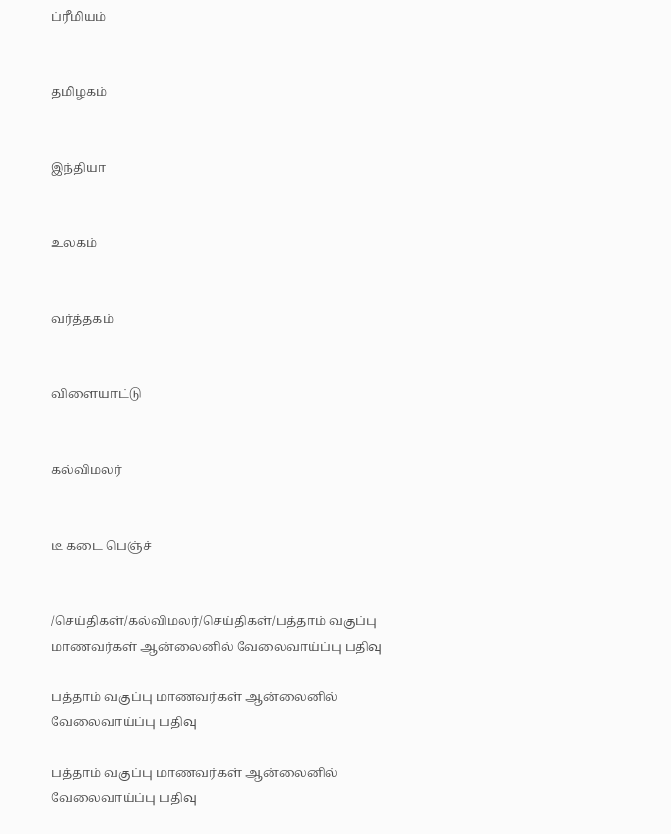ப்ரீமியம்


தமிழகம்


இந்தியா


உலகம்


வர்த்தகம்


விளையாட்டு


கல்விமலர்


டீ கடை பெஞ்ச்


/செய்திகள்/கல்விமலர்/செய்திகள்/பத்தாம் வகுப்பு மாணவர்கள் ஆன்லைனில் வேலைவாய்ப்பு பதிவு

பத்தாம் வகுப்பு மாணவர்கள் ஆன்லைனில் வேலைவாய்ப்பு பதிவு

பத்தாம் வகுப்பு மாணவர்கள் ஆன்லைனில் வேலைவாய்ப்பு பதிவு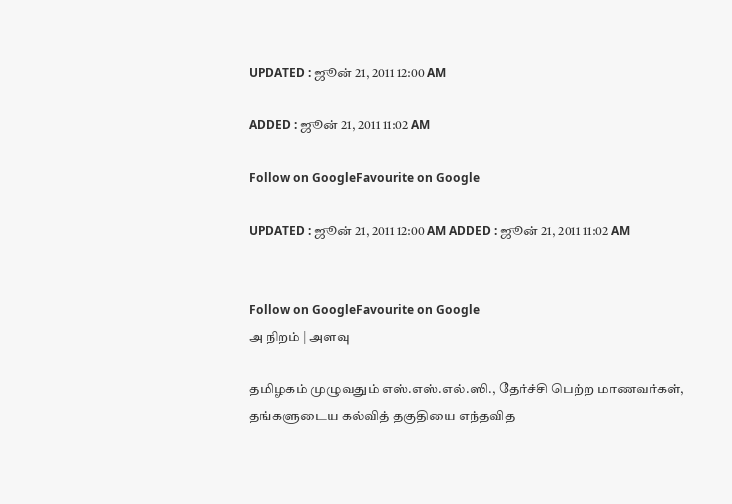UPDATED : ஜூன் 21, 2011 12:00 AM

ADDED : ஜூன் 21, 2011 11:02 AM

Follow on GoogleFavourite on Google

UPDATED : ஜூன் 21, 2011 12:00 AM ADDED : ஜூன் 21, 2011 11:02 AM


Follow on GoogleFavourite on Google
அ நிறம் | அளவு

தமிழகம் முழுவதும் எஸ்.எஸ்.எல்.ஸி., தேர்ச்சி பெற்ற மாணவர்கள், தங்களுடைய கல்வித் தகுதியை எந்தவித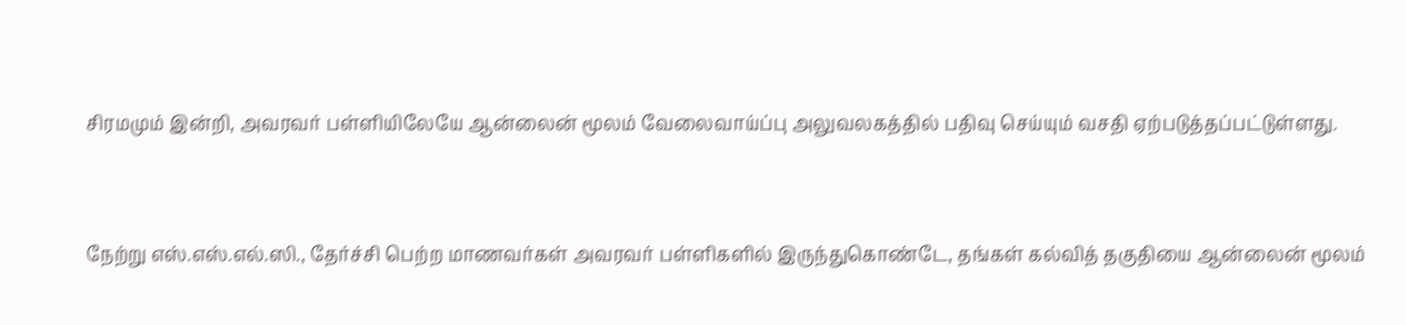சிரமமும் இன்றி, அவரவர் பள்ளியிலேயே ஆன்லைன் மூலம் வேலைவாய்ப்பு அலுவலகத்தில் பதிவு செய்யும் வசதி ஏற்படுத்தப்பட்டுள்ளது.


நேற்று எஸ்.எஸ்.எல்.ஸி., தேர்ச்சி பெற்ற மாணவர்கள் அவரவர் பள்ளிகளில் இருந்துகொண்டே, தங்கள் கல்வித் தகுதியை ஆன்லைன் மூலம்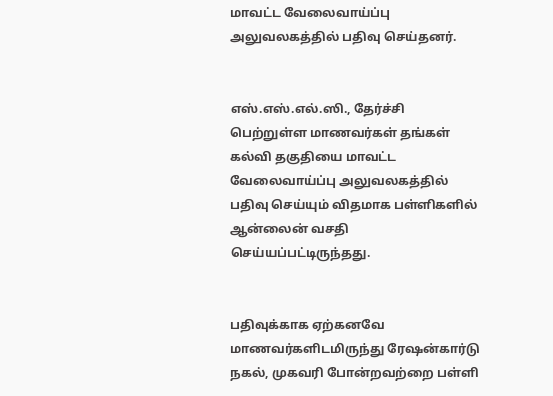மாவட்ட வேலைவாய்ப்பு அலுவலகத்தில் பதிவு செய்தனர்.


எஸ்.எஸ்.எல்.ஸி., தேர்ச்சி பெற்றுள்ள மாணவர்கள் தங்கள் கல்வி தகுதியை மாவட்ட வேலைவாய்ப்பு அலுவலகத்தில் பதிவு செய்யும் விதமாக பள்ளிகளில் ஆன்லைன் வசதி செய்யப்பட்டிருந்தது.


பதிவுக்காக ஏற்கனவே மாணவர்களிடமிருந்து ரேஷன்கார்டு நகல், முகவரி போன்றவற்றை பள்ளி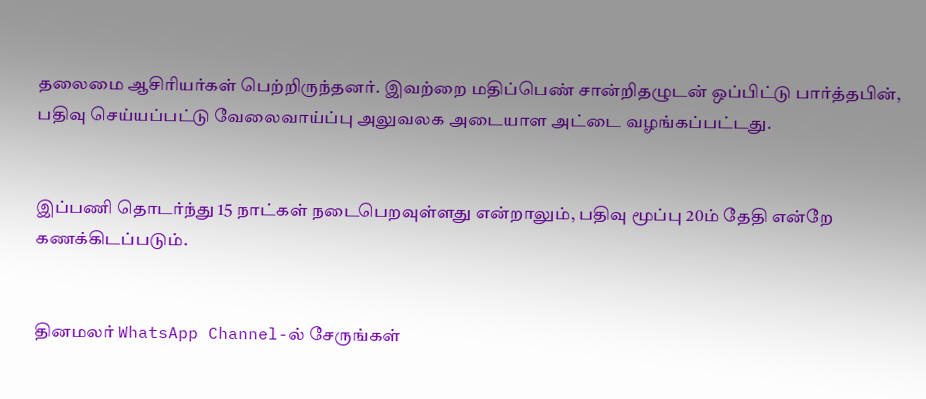தலைமை ஆசிரியர்கள் பெற்றிருந்தனர். இவற்றை மதிப்பெண் சான்றிதழுடன் ஒப்பிட்டு பார்த்தபின், பதிவு செய்யப்பட்டு வேலைவாய்ப்பு அலுவலக அடையாள அட்டை வழங்கப்பட்டது.


இப்பணி தொடர்ந்து 15 நாட்கள் நடைபெறவுள்ளது என்றாலும், பதிவு மூப்பு 20ம் தேதி என்றே கணக்கிடப்படும்.


தினமலர் WhatsApp Channel-ல் சேருங்கள்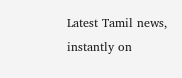Latest Tamil news, instantly on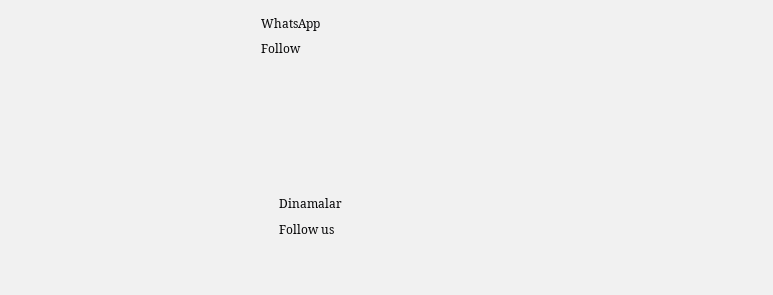WhatsApp
Follow





      Dinamalar
      Follow us